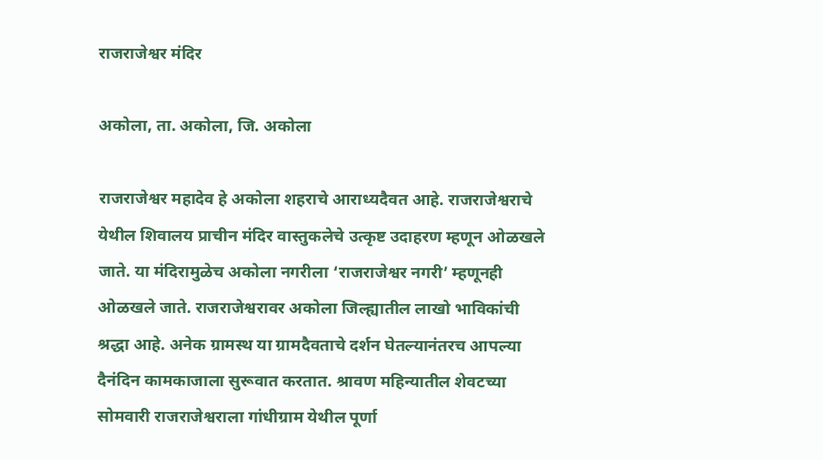राजराजेश्वर मंदिर

अकोला, ता. अकोला, जि. अकोला

राजराजेश्वर महादेव हे अकोला शहराचे आराध्यदैवत आहे. राजराजेश्वराचे येथील शिवालय प्राचीन मंदिर वास्तुकलेचे उत्कृष्ट उदाहरण म्हणून ओळखले जाते. या मंदिरामुळेच अकोला नगरीला ‘राजराजेश्वर नगरी’ म्हणूनही ओळखले जाते. राजराजेश्वरावर अकोला जिल्ह्यातील लाखो भाविकांची श्रद्धा आहे. अनेक ग्रामस्थ या ग्रामदैवताचे दर्शन घेतल्यानंतरच आपल्या दैनंदिन कामकाजाला सुरूवात करतात. श्रावण महिन्यातील शेवटच्या सोमवारी राजराजेश्वराला गांधीग्राम येथील पूर्णा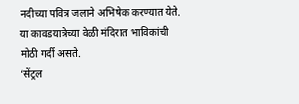नदीच्या पवित्र जलाने अभिषेक करण्यात येते. या कावडयात्रेच्या वेळी मंदिरात भाविकांची मोठी गर्दी असते.
‘सेंट्रल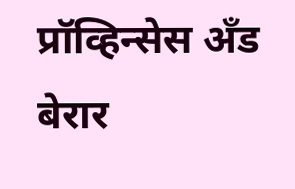प्रॉव्हिन्सेस अँड बेरार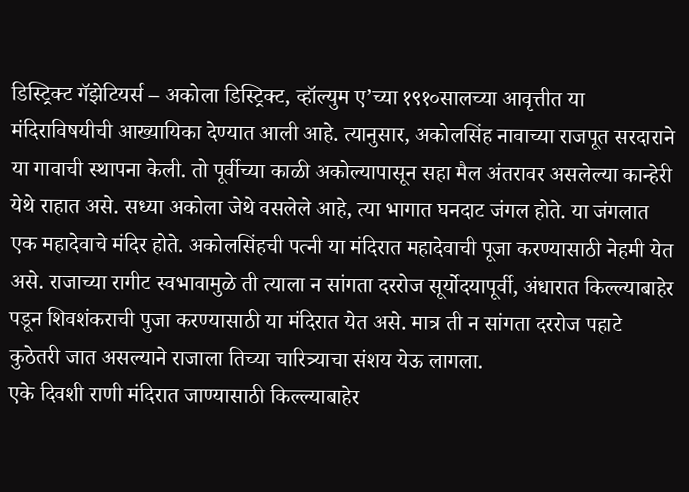डिस्ट्रिक्ट गॅझेटियर्स – अकोला डिस्ट्रिक्ट, व्हॉल्युम ए’च्या १९१०सालच्या आवृत्तीत या मंदिराविषयीची आख्यायिका देण्यात आली आहे. त्यानुसार, अकोलसिंह नावाच्या राजपूत सरदाराने या गावाची स्थापना केली. तो पूर्वीच्या काळी अकोल्यापासून सहा मैल अंतरावर असलेल्या कान्हेरी येथे राहात असे. सध्या अकोला जेथे वसलेले आहे, त्या भागात घनदाट जंगल होते. या जंगलात एक महादेवाचे मंदिर होते. अकोलसिंहची पत्नी या मंदिरात महादेवाची पूजा करण्यासाठी नेहमी येत असे. राजाच्या रागीट स्वभावामुळे ती त्याला न सांगता दररोज सूर्योदयापूर्वी, अंधारात किल्ल्याबाहेर पडून शिवशंकराची पुजा करण्यासाठी या मंदिरात येत असे. मात्र ती न सांगता दररोज पहाटे कुठेतरी जात असल्याने राजाला तिच्या चारित्र्याचा संशय येऊ लागला.
एके दिवशी राणी मंदिरात जाण्यासाठी किल्ल्याबाहेर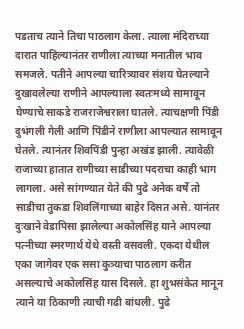पडताच त्याने तिचा पाठलाग केला. त्याला मंदिराच्या दारात पाहिल्यानंतर राणीला त्याच्या मनातील भाव समजले. पतीने आपल्या चारित्र्यावर संशय घेतल्याने दुखावलेल्या राणीने आपल्याला स्वतःमध्ये सामावून घेण्याचे साकडे राजराजेश्वराला घातले. त्याचक्षणी पिंडी दुभंगली गेली आणि पिंडीने राणीला आपल्यात सामावून घेतले. त्यानंतर शिवपिंडी पुन्हा अखंड झाली. त्यावेळी राजाच्या हातात राणीच्या साडीच्या पदराचा काही भाग लागला. असे सांगण्यात येते की पुढे अनेक वर्षे तो साडीचा तुकडा शिवलिंगाच्या बाहेर दिसत असे. यानंतर दुःखाने वेडापिसा झालेल्या अकोलसिंह याने आपल्या पत्नीच्या स्मरणार्थ येथे वस्ती वसवली. एकदा येथील एका जागेवर एक ससा कुत्र्याचा पाठलाग करीत असल्याचे अकोलसिंह यास दिसले. हा शुभसंकेत मानून त्याने या ठिकाणी त्याची गढी बांधली. पुढे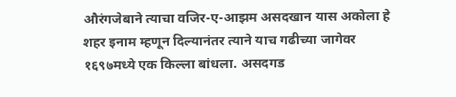औरंगजेबाने त्याचा वजिर-ए-आझम असदखान यास अकोला हे शहर इनाम म्हणून दिल्यानंतर त्याने याच गढीच्या जागेवर १६९७मध्ये एक किल्ला बांधला. असदगड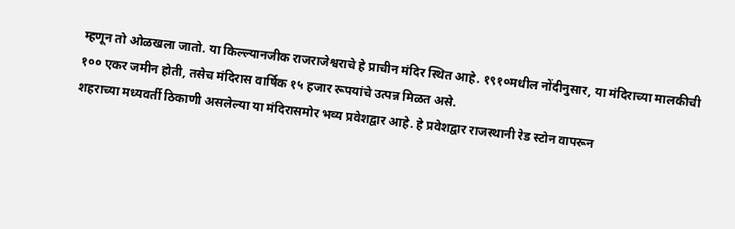म्हणून तो ओळखला जातो. या किल्ल्यानजीक राजराजेश्वराचे हे प्राचीन मंदिर स्थित आहे. १९१०मधील नोंदीनुसार, या मंदिराच्या मालकीची १०० एकर जमीन होती, तसेच मंदिरास वार्षिक १५ हजार रूपयांचे उत्पन्न मिळत असे.
शहराच्या मध्यवर्ती ठिकाणी असलेल्या या मंदिरासमोर भव्य प्रवेशद्वार आहे. हे प्रवेशद्वार राजस्थानी रेड स्टोन वापरून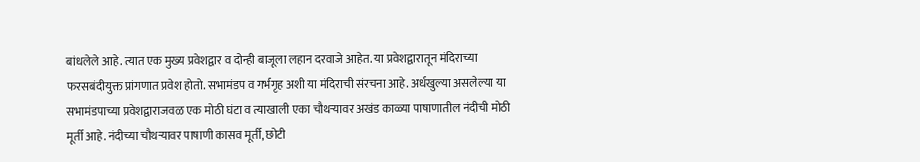बांधलेले आहे. त्यात एक मुख्य प्रवेशद्वार व दोन्ही बाजूला लहान दरवाजे आहेत. या प्रवेशद्वारातून मंदिराच्या फरसबंदीयुक्त प्रांगणात प्रवेश होतो. सभामंडप व गर्भगृह अशी या मंदिराची संरचना आहे. अर्धखुल्या असलेल्या या सभामंडपाच्या प्रवेशद्वाराजवळ एक मोठी घंटा व त्याखाली एका चौथऱ्यावर अखंड काळ्या पाषाणातील नंदीची मोठी मूर्ती आहे. नंदीच्या चौथऱ्यावर पाषाणी कासव मूर्ती, छोटी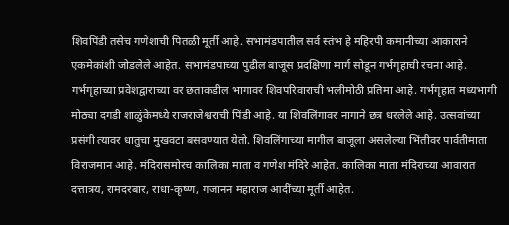शिवपिंडी तसेच गणेशाची पितळी मूर्ती आहे. सभामंडपातील सर्व स्तंभ हे महिरपी कमानीच्या आकाराने एकमेकांशी जोडलेले आहेत. सभामंडपाच्या पुढील बाजूस प्रदक्षिणा मार्ग सोडून गर्भगृहाची रचना आहे. गर्भगृहाच्या प्रवेशद्वाराच्या वर छताकडील भागावर शिवपरिवाराची भलीमोठी प्रतिमा आहे. गर्भगृहात मध्यभागी मोठ्या दगडी शाळुंकेमध्ये राजराजेश्वराची पिंडी आहे. या शिवलिंगावर नागाने छत्र धरलेले आहे. उत्सवांच्या प्रसंगी त्यावर धातुचा मुखवटा बसवण्यात येतो. शिवलिंगाच्या मागील बाजूला असलेल्या भिंतीवर पार्वतीमाता विराजमान आहे. मंदिरासमोरच कालिका माता व गणेश मंदिरे आहेत. कालिका माता मंदिराच्या आवारात दत्तात्रय, रामदरबार, राधा-कृष्ण, गजानन महाराज आदींच्या मूर्ती आहेत.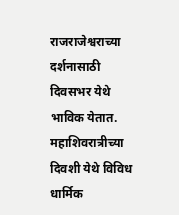राजराजेश्वराच्या दर्शनासाठी दिवसभर येथे भाविक येतात. महाशिवरात्रीच्या दिवशी येथे विविध धार्मिक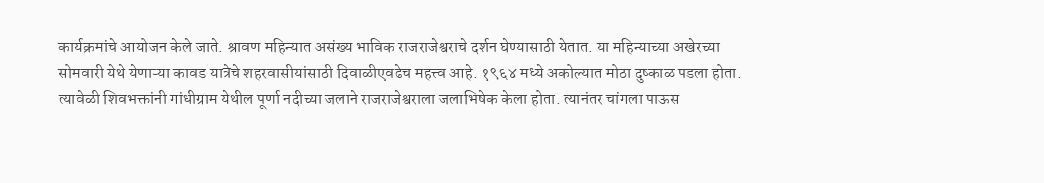कार्यक्रमांचे आयोजन केले जाते. श्रावण महिन्यात असंख्य भाविक राजराजेश्वराचे दर्शन घेण्यासाठी येतात. या महिन्याच्या अखेरच्या सोमवारी येथे येणाऱ्या कावड यात्रेचे शहरवासीयांसाठी दिवाळीएवढेच महत्त्व आहे. १९६४ मध्ये अकोल्यात मोठा दुष्काळ पडला होता. त्यावेळी शिवभक्तांनी गांधीग्राम येथील पूर्णा नदीच्या जलाने राजराजेश्वराला जलाभिषेक केला होता. त्यानंतर चांगला पाऊस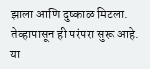झाला आणि दुष्काळ मिटला. तेव्हापासून ही परंपरा सुरू आहे. या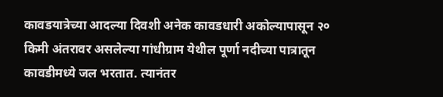कावडयात्रेच्या आदल्या दिवशी अनेक कावडधारी अकोल्यापासून २० किमी अंतरावर असलेल्या गांधीग्राम येथील पूर्णा नदीच्या पात्रातून कावडीमध्ये जल भरतात. त्यानंतर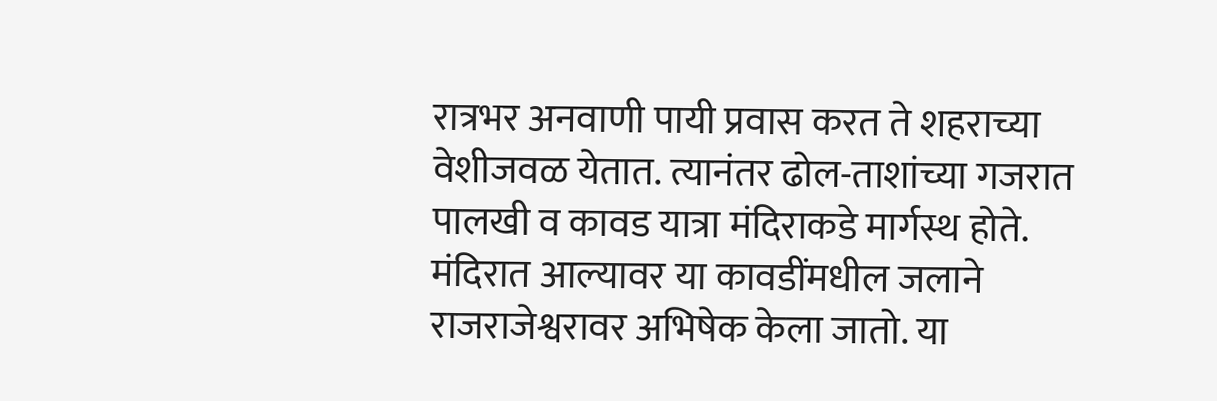रात्रभर अनवाणी पायी प्रवास करत ते शहराच्या वेशीजवळ येतात. त्यानंतर ढोल-ताशांच्या गजरात पालखी व कावड यात्रा मंदिराकडे मार्गस्थ होते. मंदिरात आल्यावर या कावडींमधील जलाने राजराजेश्वरावर अभिषेक केला जातो. या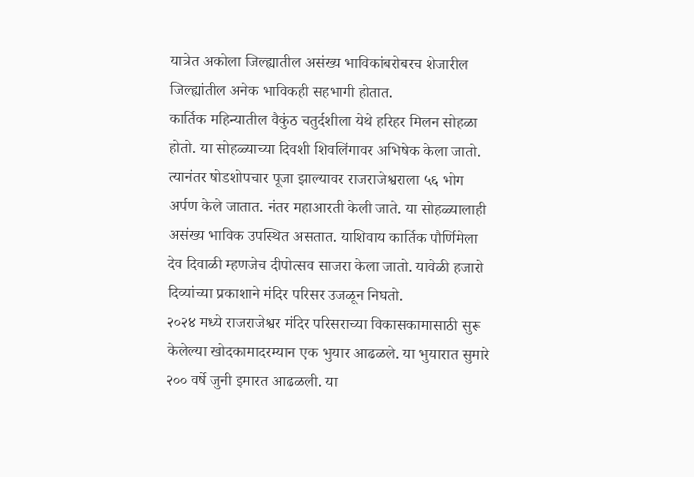यात्रेत अकोला जिल्ह्यातील असंख्य भाविकांबरोबरच शेजारील जिल्ह्यांतील अनेक भाविकही सहभागी होतात.
कार्तिक महिन्यातील वैकुंठ चतुर्दशीला येथे हरिहर मिलन सोहळा होतो. या सोहळ्याच्या दिवशी शिवलिंगावर अभिषेक केला जातो. त्यानंतर षोडशोपचार पूजा झाल्यावर राजराजेश्वराला ५६ भोग अर्पण केले जातात. नंतर महाआरती केली जाते. या सोहळ्यालाही असंख्य भाविक उपस्थित असतात. याशिवाय कार्तिक पौर्णिमेला देव दिवाळी म्हणजेच दीपोत्सव साजरा केला जातो. यावेळी हजारो दिव्यांच्या प्रकाशाने मंदिर परिसर उजळून निघतो.
२०२४ मध्ये राजराजेश्वर मंदिर परिसराच्या विकासकामासाठी सुरू केलेल्या खोदकामादरम्यान एक भुयार आढळले. या भुयारात सुमारे २०० वर्षे जुनी इमारत आढळली. या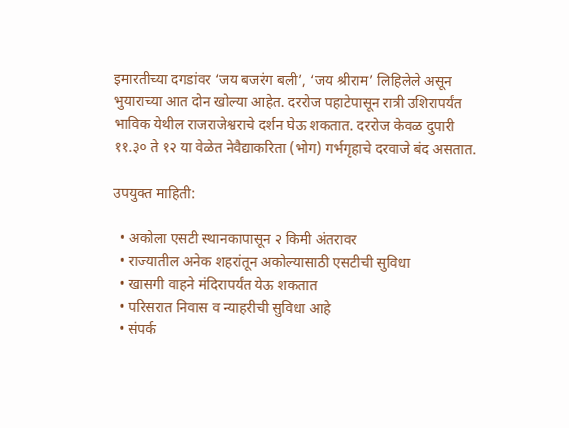इमारतीच्या दगडांवर ‘जय बजरंग बली’, ‘जय श्रीराम’ लिहिलेले असून भुयाराच्या आत दोन खोल्या आहेत. दररोज पहाटेपासून रात्री उशिरापर्यंत भाविक येथील राजराजेश्वराचे दर्शन घेऊ शकतात. दररोज केवळ दुपारी ११.३० ते १२ या वेळेत नेवैद्याकरिता (भोग) गर्भगृहाचे दरवाजे बंद असतात.

उपयुक्त माहिती:

  • अकोला एसटी स्थानकापासून २ किमी अंतरावर
  • राज्यातील अनेक शहरांतून अकोल्यासाठी एसटीची सुविधा
  • खासगी वाहने मंदिरापर्यंत येऊ शकतात
  • परिसरात निवास व न्याहरीची सुविधा आहे
  • संपर्क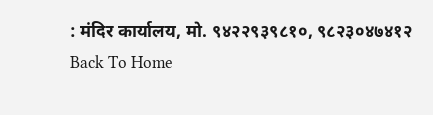: मंदिर कार्यालय, मो. ९४२२९३९८१०, ९८२३०४७४१२
Back To Home